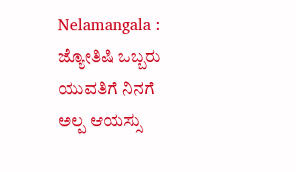Nelamangala : ಜ್ಯೋತಿಷಿ ಒಬ್ಬರು ಯುವತಿಗೆ ನಿನಗೆ ಅಲ್ಪ ಆಯಸ್ಸು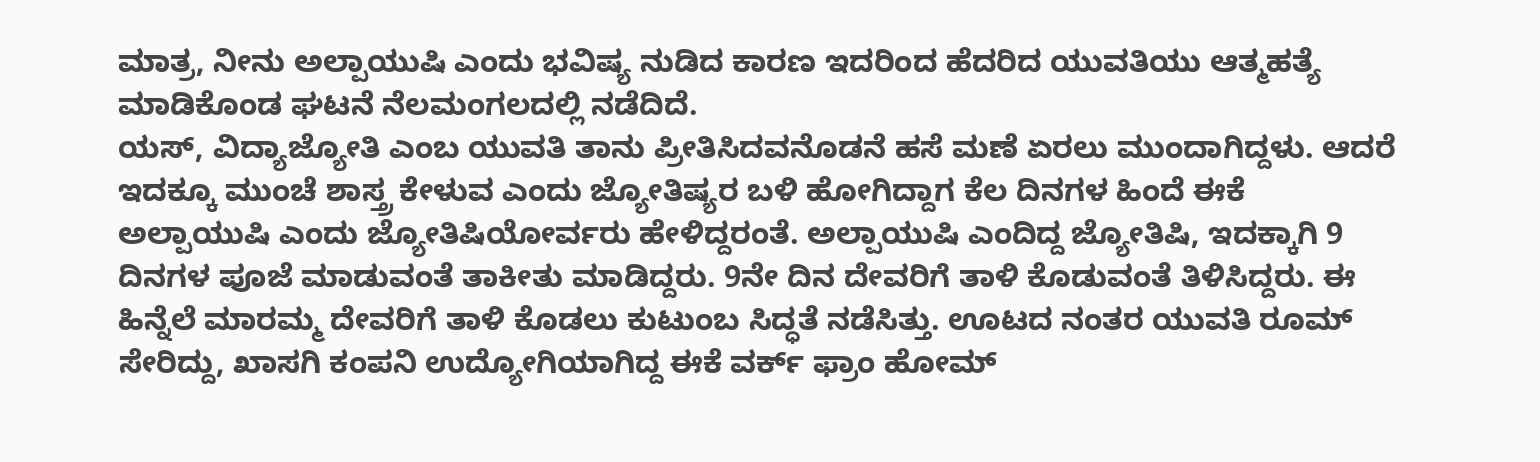ಮಾತ್ರ, ನೀನು ಅಲ್ಪಾಯುಷಿ ಎಂದು ಭವಿಷ್ಯ ನುಡಿದ ಕಾರಣ ಇದರಿಂದ ಹೆದರಿದ ಯುವತಿಯು ಆತ್ಮಹತ್ಯೆ ಮಾಡಿಕೊಂಡ ಘಟನೆ ನೆಲಮಂಗಲದಲ್ಲಿ ನಡೆದಿದೆ.
ಯಸ್, ವಿದ್ಯಾಜ್ಯೋತಿ ಎಂಬ ಯುವತಿ ತಾನು ಪ್ರೀತಿಸಿದವನೊಡನೆ ಹಸೆ ಮಣೆ ಏರಲು ಮುಂದಾಗಿದ್ದಳು. ಆದರೆ ಇದಕ್ಕೂ ಮುಂಚೆ ಶಾಸ್ತ್ರ ಕೇಳುವ ಎಂದು ಜ್ಯೋತಿಷ್ಯರ ಬಳಿ ಹೋಗಿದ್ದಾಗ ಕೆಲ ದಿನಗಳ ಹಿಂದೆ ಈಕೆ ಅಲ್ಪಾಯುಷಿ ಎಂದು ಜ್ಯೋತಿಷಿಯೋರ್ವರು ಹೇಳಿದ್ದರಂತೆ. ಅಲ್ಪಾಯುಷಿ ಎಂದಿದ್ದ ಜ್ಯೋತಿಷಿ, ಇದಕ್ಕಾಗಿ 9 ದಿನಗಳ ಪೂಜೆ ಮಾಡುವಂತೆ ತಾಕೀತು ಮಾಡಿದ್ದರು. 9ನೇ ದಿನ ದೇವರಿಗೆ ತಾಳಿ ಕೊಡುವಂತೆ ತಿಳಿಸಿದ್ದರು. ಈ ಹಿನ್ನೆಲೆ ಮಾರಮ್ಮ ದೇವರಿಗೆ ತಾಳಿ ಕೊಡಲು ಕುಟುಂಬ ಸಿದ್ಧತೆ ನಡೆಸಿತ್ತು. ಊಟದ ನಂತರ ಯುವತಿ ರೂಮ್ ಸೇರಿದ್ದು, ಖಾಸಗಿ ಕಂಪನಿ ಉದ್ಯೋಗಿಯಾಗಿದ್ದ ಈಕೆ ವರ್ಕ್ ಫ್ರಾಂ ಹೋಮ್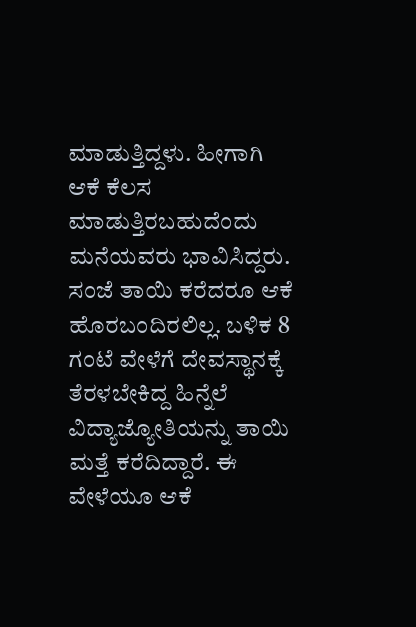ಮಾಡುತ್ತಿದ್ದಳು. ಹೀಗಾಗಿ ಆಕೆ ಕೆಲಸ ಮಾಡುತ್ತಿರಬಹುದೆಂದು ಮನೆಯವರು ಭಾವಿಸಿದ್ದರು.
ಸಂಜೆ ತಾಯಿ ಕರೆದರೂ ಆಕೆ ಹೊರಬಂದಿರಲಿಲ್ಲ. ಬಳಿಕ 8 ಗಂಟೆ ವೇಳೆಗೆ ದೇವಸ್ಥಾನಕ್ಕೆ ತೆರಳಬೇಕಿದ್ದ ಹಿನ್ನೆಲೆ ವಿದ್ಯಾಜ್ಯೋತಿಯನ್ನು ತಾಯಿ ಮತ್ತೆ ಕರೆದಿದ್ದಾರೆ. ಈ ವೇಳೆಯೂ ಆಕೆ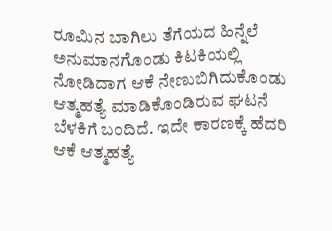ರೂಮಿನ ಬಾಗಿಲು ತೆಗೆಯದ ಹಿನ್ನೆಲೆ ಅನುಮಾನಗೊಂಡು ಕಿಟಕಿಯಲ್ಲಿ ನೋಡಿದಾಗ ಆಕೆ ನೇಣುಬಿಗಿದುಕೊಂಡು ಆತ್ಮಹತ್ಯೆ ಮಾಡಿಕೊಂಡಿರುವ ಘಟನೆ ಬೆಳಕಿಗೆ ಬಂದಿದೆ. ಇದೇ ಕಾರಣಕ್ಕೆ ಹೆದರಿ ಆಕೆ ಆತ್ಮಹತ್ಯೆ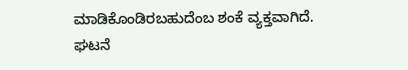ಮಾಡಿಕೊಂಡಿರಬಹುದೆಂಬ ಶಂಕೆ ವ್ಯಕ್ತವಾಗಿದೆ.
ಘಟನೆ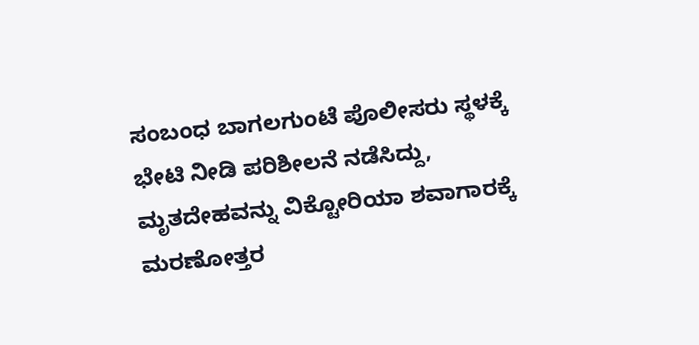ಸಂಬಂಧ ಬಾಗಲಗುಂಟೆ ಪೊಲೀಸರು ಸ್ಥಳಕ್ಕೆ ಭೇಟಿ ನೀಡಿ ಪರಿಶೀಲನೆ ನಡೆಸಿದ್ದು, ಮೃತದೇಹವನ್ನು ವಿಕ್ಟೋರಿಯಾ ಶವಾಗಾರಕ್ಕೆ ಮರಣೋತ್ತರ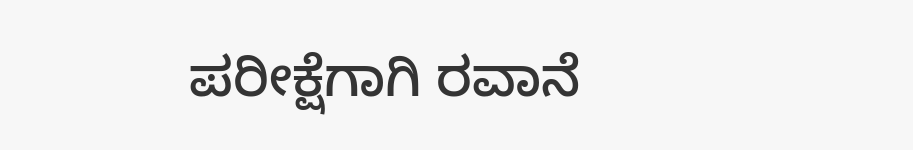ಪರೀಕ್ಷೆಗಾಗಿ ರವಾನೆ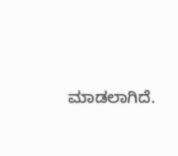ಮಾಡಲಾಗಿದೆ.